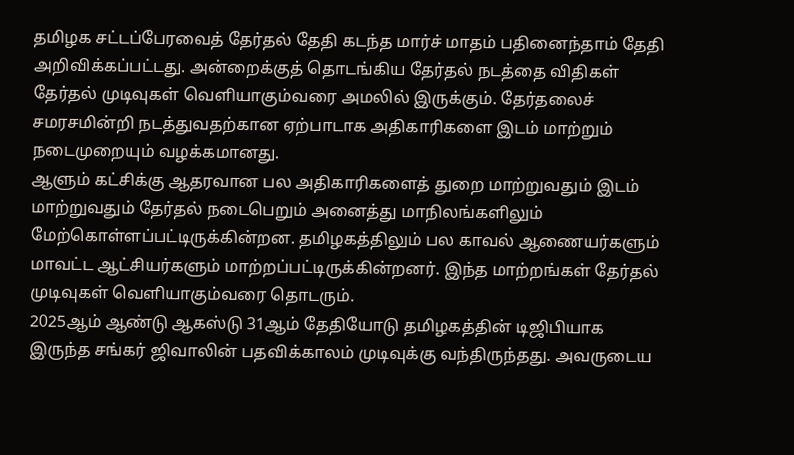தமிழக சட்டப்பேரவைத் தேர்தல் தேதி கடந்த மார்ச் மாதம் பதினைந்தாம் தேதி அறிவிக்கப்பட்டது. அன்றைக்குத் தொடங்கிய தேர்தல் நடத்தை விதிகள் தேர்தல் முடிவுகள் வெளியாகும்வரை அமலில் இருக்கும். தேர்தலைச் சமரசமின்றி நடத்துவதற்கான ஏற்பாடாக அதிகாரிகளை இடம் மாற்றும் நடைமுறையும் வழக்கமானது.
ஆளும் கட்சிக்கு ஆதரவான பல அதிகாரிகளைத் துறை மாற்றுவதும் இடம் மாற்றுவதும் தேர்தல் நடைபெறும் அனைத்து மாநிலங்களிலும் மேற்கொள்ளப்பட்டிருக்கின்றன. தமிழகத்திலும் பல காவல் ஆணையர்களும் மாவட்ட ஆட்சியர்களும் மாற்றப்பட்டிருக்கின்றனர். இந்த மாற்றங்கள் தேர்தல் முடிவுகள் வெளியாகும்வரை தொடரும்.
2025ஆம் ஆண்டு ஆகஸ்டு 31ஆம் தேதியோடு தமிழகத்தின் டிஜிபியாக இருந்த சங்கர் ஜிவாலின் பதவிக்காலம் முடிவுக்கு வந்திருந்தது. அவருடைய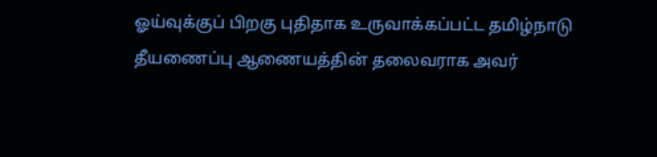ஓய்வுக்குப் பிறகு புதிதாக உருவாக்கப்பட்ட தமிழ்நாடு தீயணைப்பு ஆணையத்தின் தலைவராக அவர்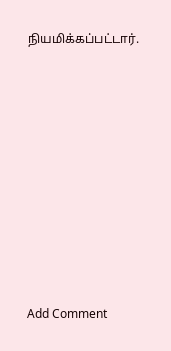நியமிக்கப்பட்டார்.















Add Comment